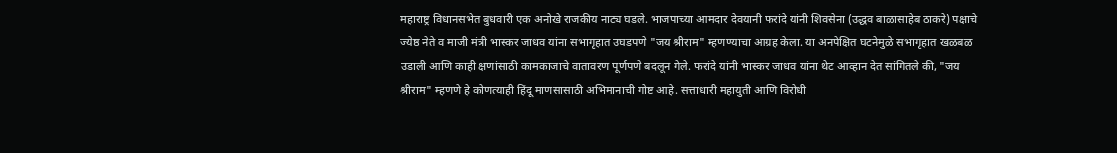महाराष्ट्र विधानसभेत बुधवारी एक अनोखे राजकीय नाट्य घडले. भाजपाच्या आमदार देवयानी फरांदे यांनी शिवसेना (उद्धव बाळासाहेब ठाकरे) पक्षाचे ज्येष्ठ नेते व माजी मंत्री भास्कर जाधव यांना सभागृहात उघडपणे "जय श्रीराम" म्हणण्याचा आग्रह केला. या अनपेक्षित घटनेमुळे सभागृहात खळबळ उडाली आणि काही क्षणांसाठी कामकाजाचे वातावरण पूर्णपणे बदलून गेले. फरांदे यांनी भास्कर जाधव यांना थेट आव्हान देत सांगितले की, "जय श्रीराम" म्हणणे हे कोणत्याही हिंदू माणसासाठी अभिमानाची गोष्ट आहे. सत्ताधारी महायुती आणि विरोधी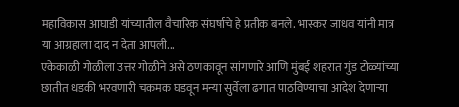महाविकास आघाडी यांच्यातील वैचारिक संघर्षाचे हे प्रतीक बनले. भास्कर जाधव यांनी मात्र या आग्रहाला दाद न देता आपली...
एकेकाळी गोळीला उत्तर गोळीने असे ठणकावून सांगणारे आणि मुंबई शहरात गुंड टोळ्यांच्या छातीत धडकी भरवणारी चकमक घडवून मन्या सुर्वेला ढगात पाठविण्याचा आदेश देणाऱ्या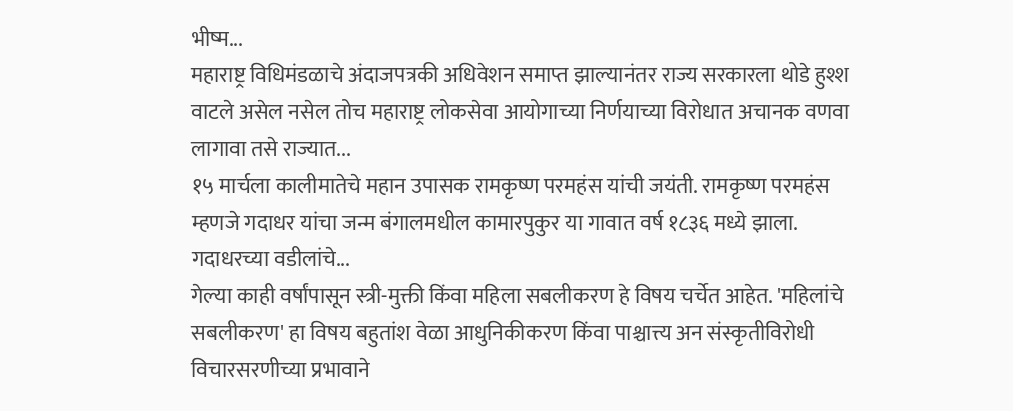भीष्म...
महाराष्ट्र विधिमंडळाचे अंदाजपत्रकी अधिवेशन समाप्त झाल्यानंतर राज्य सरकारला थोडे हुश्श वाटले असेल नसेल तोच महाराष्ट्र लोकसेवा आयोगाच्या निर्णयाच्या विरोधात अचानक वणवा लागावा तसे राज्यात...
१५ मार्चला कालीमातेचे महान उपासक रामकृष्ण परमहंस यांची जयंती. रामकृष्ण परमहंस म्हणजे गदाधर यांचा जन्म बंगालमधील कामारपुकुर या गावात वर्ष १८३६ मध्ये झाला. गदाधरच्या वडीलांचे...
गेल्या काही वर्षांपासून स्त्री-मुक्ती किंवा महिला सबलीकरण हे विषय चर्चेत आहेत. 'महिलांचे सबलीकरण' हा विषय बहुतांश वेळा आधुनिकीकरण किंवा पाश्चात्त्य अन संस्कृतीविरोधी विचारसरणीच्या प्रभावाने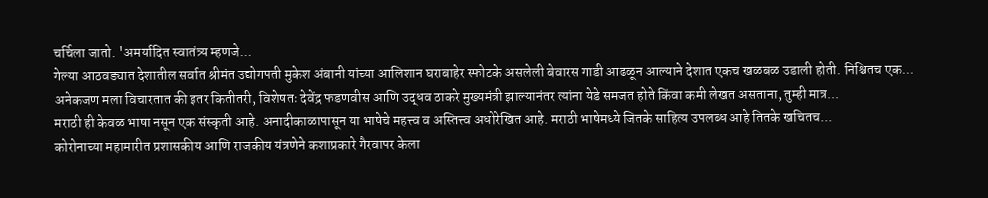चर्चिला जातो. 'अमर्यादित स्वातंत्र्य म्हणजे...
गेल्या आठवड्यात देशातील सर्वात श्रीमंत उद्योगपती मुकेश अंबानी यांच्या आलिशान घराबाहेर स्फोटके असलेली बेवारस गाडी आढळून आल्याने देशात एकच खळबळ उडाली होती. निश्चितच एक...
अनेकजण मला विचारतात की इतर कितीतरी, विशेषतः देवेंद्र फडणवीस आणि उद्धव ठाकरे मुख्यमंत्री झाल्यानंतर त्यांना येडे समजत होते किंवा कमी लेखत असताना, तुम्ही मात्र...
मराठी ही केवळ भाषा नसून एक संस्कृती आहे. अनादीकाळापासून या भाषेचे महत्त्व व अस्तित्त्व अधोरेखित आहे. मराठी भाषेमध्ये जितके साहित्य उपलब्ध आहे तितके खचितच...
कोरोनाच्या महामारीत प्रशासकीय आणि राजकीय यंत्रणेने कशाप्रकारे गैरवापर केला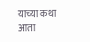याच्या कथा आता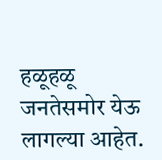हळूहळू जनतेसमोर येऊ लागल्या आहेत.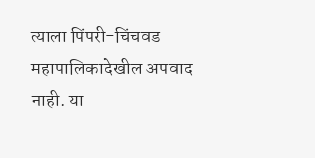त्याला पिंपरी-चिंचवड महापालिकादेखील अपवाद नाही. या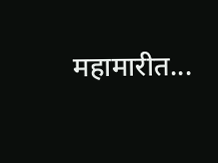महामारीत...